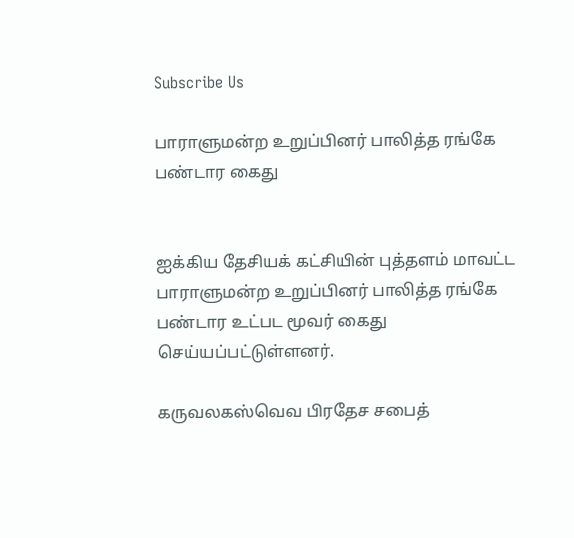Subscribe Us

பாராளுமன்ற உறுப்பினர் பாலித்த ரங்கே பண்டார கைது


ஐக்கிய தேசியக் கட்சியின் புத்தளம் மாவட்ட பாராளுமன்ற உறுப்பினர் பாலித்த ரங்கே பண்டார உட்பட மூவர் கைது செய்யப்பட்டுள்ளனர்.

கருவலகஸ்வெவ பிரதேச சபைத்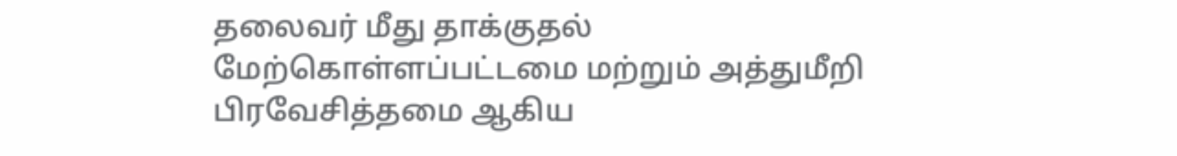தலைவர் மீது தாக்குதல் மேற்கொள்ளப்பட்டமை மற்றும் அத்துமீறி பிரவேசித்தமை ஆகிய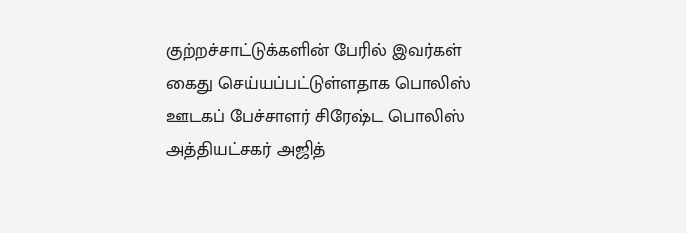குற்றச்சாட்டுக்களின் பேரில் இவர்கள் கைது செய்யப்பட்டுள்ளதாக பொலிஸ் ஊடகப் பேச்சாளர் சிரேஷ்ட பொலிஸ் அத்தியட்சகர் அஜித்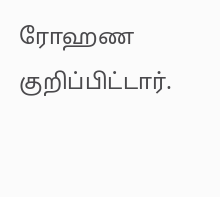ரோஹண குறிப்பிட்டார்.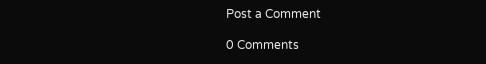Post a Comment

0 Comments